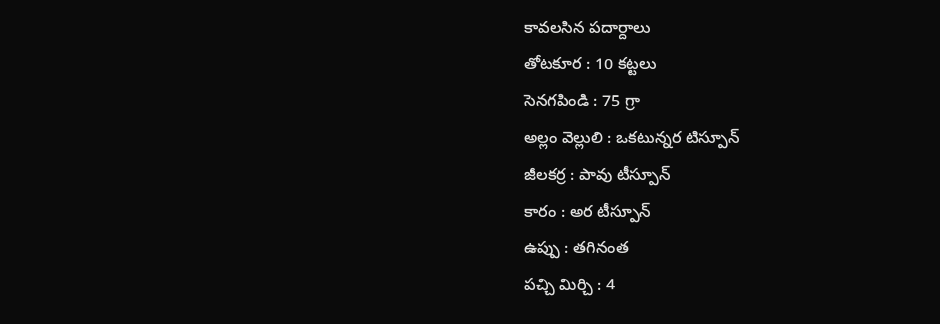కావలసిన పదార్దాలు
తోటకూర : 10 కట్టలు
సెనగపిండి : 75 గ్రా
అల్లం వెల్లులి : ఒకటున్నర టిస్పూన్
జీలకర్ర : పావు టీస్పూన్
కారం : అర టీస్పూన్
ఉప్పు : తగినంత
పచ్చి మిర్చి : 4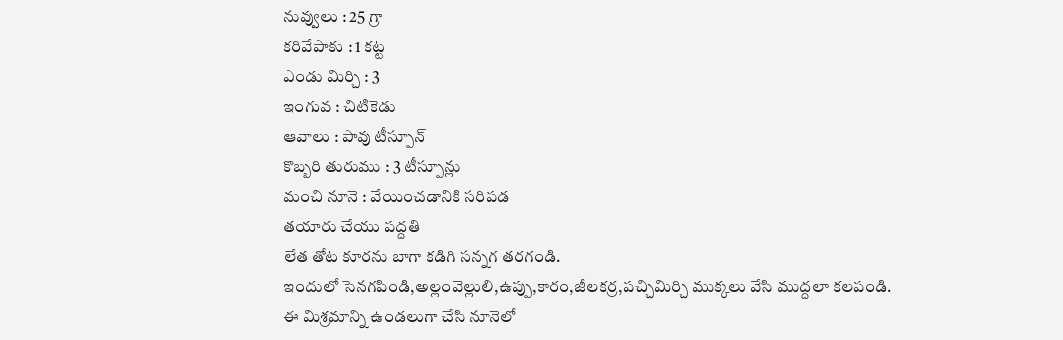నువ్వులు : 25 గ్రా
కరివేపాకు : 1 కట్ట
ఎండు మిర్చి : 3
ఇంగువ : చిటికెడు
ఆవాలు : పావు టీస్పూన్
కొబ్బరి తురుము : 3 టీస్పూన్లు
మంచి నూనె : వేయించడానికి సరిపడ
తయారు చేయు పద్దతి
లేత తోట కూరను బాగా కడిగి సన్నగ తరగండి.
ఇందులో సెనగపిండి,అల్లంవెల్లులి,ఉప్పు,కారం,జీలకర్ర,పచ్చిమిర్చి ముక్కలు వేసి ముద్దలా కలపండి.
ఈ మిశ్రమాన్ని ఉండలుగా చేసి నూనెలో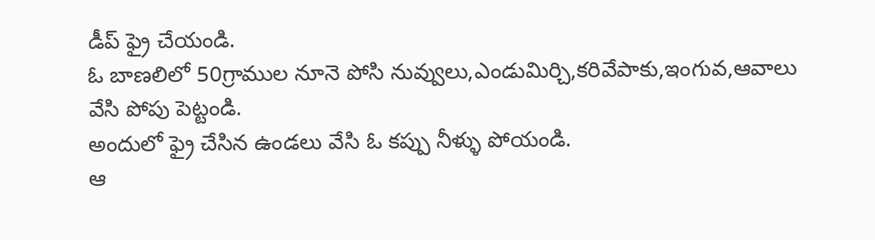డీప్ ఫ్రై చేయండి.
ఓ బాణలిలో 50గ్రాముల నూనె పోసి నువ్వులు,ఎండుమిర్చి,కరివేపాకు,ఇంగువ,ఆవాలు వేసి పోపు పెట్టండి.
అందులో ఫ్రై చేసిన ఉండలు వేసి ఓ కప్పు నీళ్ళు పోయండి.
ఆ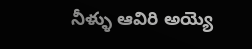నీళ్ళు ఆవిరి అయ్యె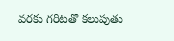వరకు గరిటతొ కలుపుతు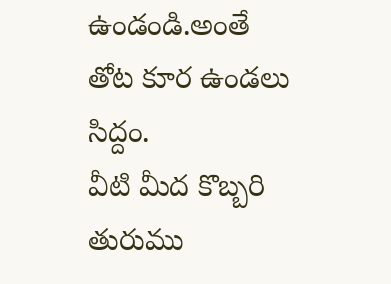ఉండండి.అంతే తోట కూర ఉండలు సిద్దం.
వీటి మీద కొబ్బరి తురుము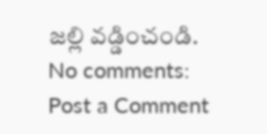జల్లి వడ్డించండి.
No comments:
Post a Comment